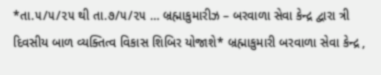*તા.૫/૫/૨૫ થી તા.૭/૫/૨૫ … બ્રહ્માકુમારીઝ – બરવાળા સેવા કેન્દ્ર દ્વારા ત્રી દિવસીય બાળ વ્યક્તિત્વ વિકાસ શિબિર યોજાશે* બ્રહ્માકુમારી બરવાળા સેવા કેન્દ્ર ,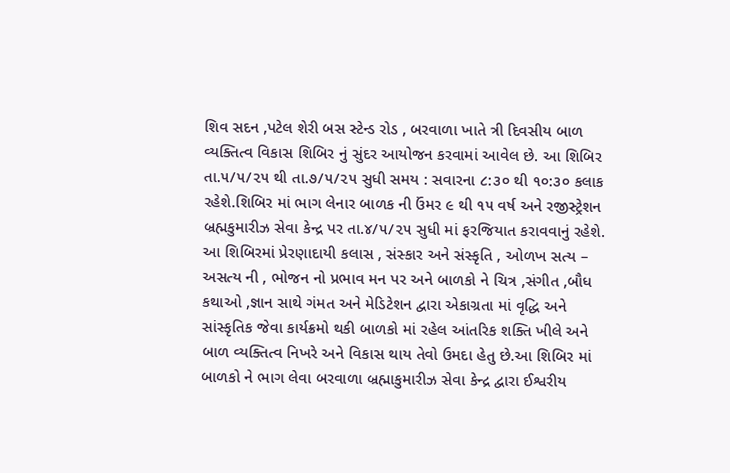શિવ સદન ,પટેલ શેરી બસ સ્ટેન્ડ રોડ , બરવાળા ખાતે ત્રી દિવસીય બાળ વ્યક્તિત્વ વિકાસ શિબિર નું સુંદર આયોજન કરવામાં આવેલ છે. આ શિબિર તા.૫/૫/૨૫ થી તા.૭/૫/૨૫ સુધી સમય : સવારના ૮:૩૦ થી ૧૦:૩૦ કલાક રહેશે.શિબિર માં ભાગ લેનાર બાળક ની ઉંમર ૯ થી ૧૫ વર્ષ અને રજીસ્ટ્રેશન બ્રહ્મકુમારીઝ સેવા કેન્દ્ર પર તા.૪/૫/૨૫ સુધી માં ફરજિયાત કરાવવાનું રહેશે. આ શિબિરમાં પ્રેરણાદાયી કલાસ , સંસ્કાર અને સંસ્કૃતિ , ઓળખ સત્ય – અસત્ય ની , ભોજન નો પ્રભાવ મન પર અને બાળકો ને ચિત્ર ,સંગીત ,બૌધ કથાઓ ,જ્ઞાન સાથે ગંમત અને મેડિટેશન દ્વારા એકાગ્રતા માં વૃદ્ધિ અને સાંસ્કૃતિક જેવા કાર્યક્રમો થકી બાળકો માં રહેલ આંતરિક શક્તિ ખીલે અને બાળ વ્યક્તિત્વ નિખરે અને વિકાસ થાય તેવો ઉમદા હેતુ છે.આ શિબિર માં બાળકો ને ભાગ લેવા બરવાળા બ્રહ્માકુમારીઝ સેવા કેન્દ્ર દ્વારા ઈશ્વરીય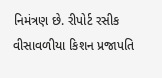નિમંત્રણ છે. રીપોર્ટ રસીક વીસાવળીયા કિશન પ્રજાપતિ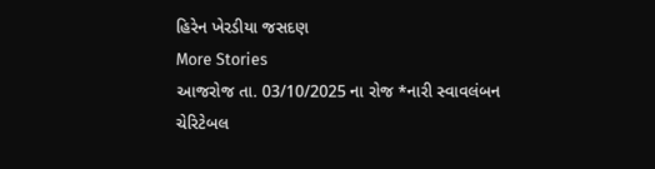હિરેન ખેરડીયા જસદણ
More Stories
આજરોજ તા. 03/10/2025 ના રોજ *નારી સ્વાવલંબન ચેરિટેબલ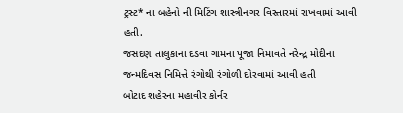ટ્રસ્ટ* ના બહેનો ની મિટિંગ શાસ્ત્રીનગર વિસ્તારમાં રાખવામાં આવી હતી.
જસદણ તાલુકાના દડવા ગામના પૂજા નિમાવતે નરેન્દ્ર મોદીના જન્મદિવસ નિમિત્તે રંગોથી રંગોળી દોરવામાં આવી હતી
બોટાદ શહેરના મહાવીર કોર્નર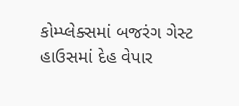કોમ્પ્લેક્સમાં બજરંગ ગેસ્ટ હાઉસમાં દેહ વેપાર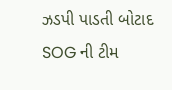ઝડપી પાડતી બોટાદ SOG ની ટીમ